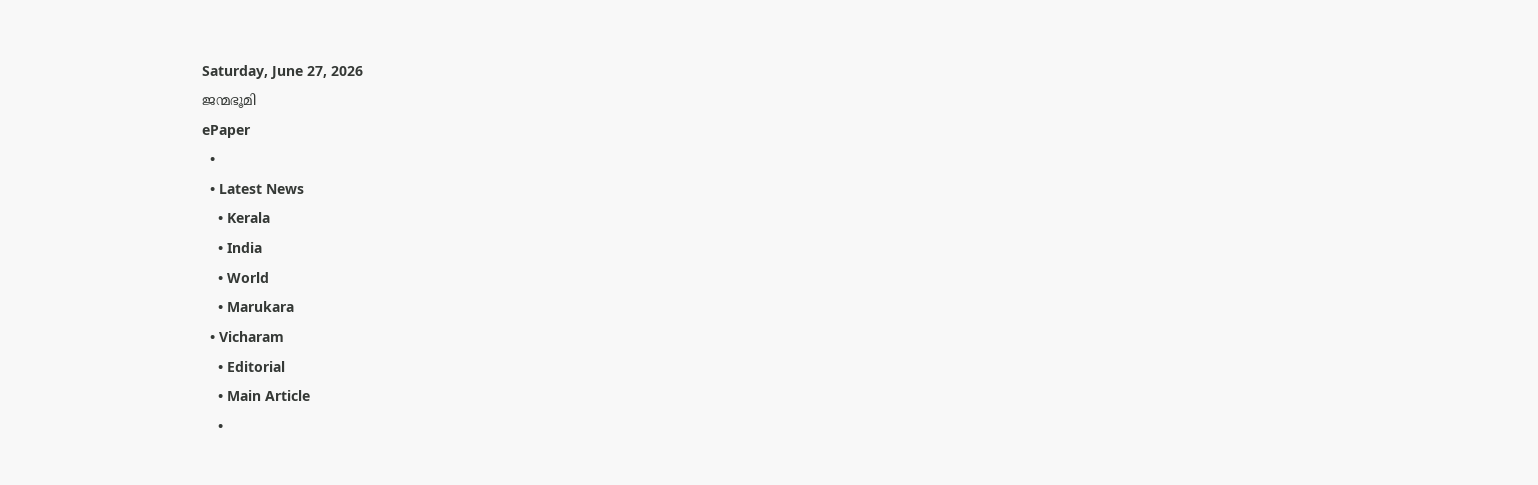Saturday, June 27, 2026
ജന്മഭൂമി
ePaper
  •
  • Latest News
    • Kerala
    • India
    • World
    • Marukara
  • Vicharam
    • Editorial
    • Main Article
    •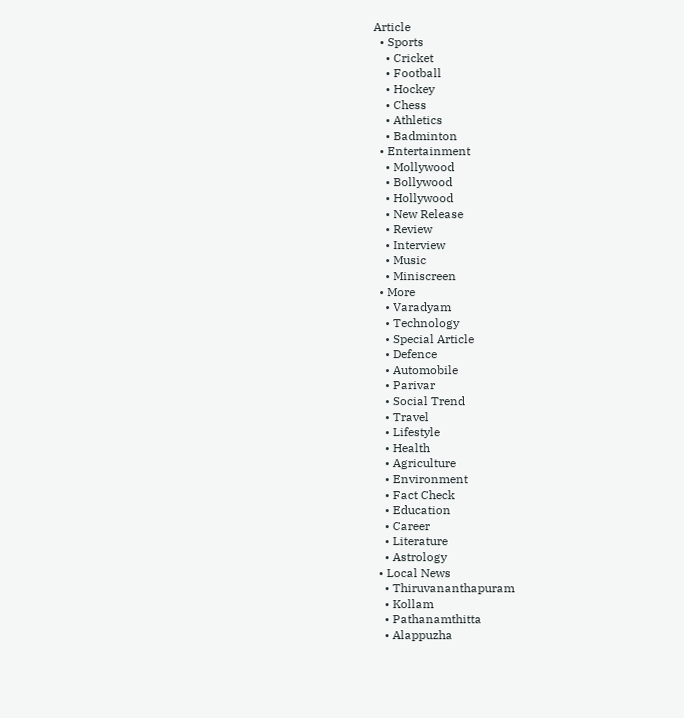Article
  • Sports
    • Cricket
    • Football
    • Hockey
    • Chess
    • Athletics
    • Badminton
  • Entertainment
    • Mollywood
    • Bollywood
    • Hollywood
    • New Release
    • Review
    • Interview
    • Music
    • Miniscreen
  • More
    • Varadyam
    • Technology
    • Special Article
    • Defence
    • Automobile
    • Parivar
    • Social Trend
    • Travel
    • Lifestyle
    • Health
    • Agriculture
    • Environment
    • Fact Check
    • Education
    • Career
    • Literature
    • Astrology
  • Local News
    • Thiruvananthapuram
    • Kollam
    • Pathanamthitta
    • Alappuzha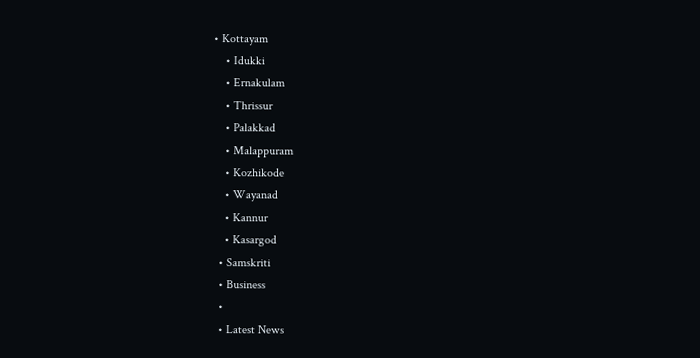• Kottayam
    • Idukki
    • Ernakulam
    • Thrissur
    • Palakkad
    • Malappuram
    • Kozhikode
    • Wayanad
    • Kannur
    • Kasargod
  • Samskriti
  • Business
  •
  • Latest News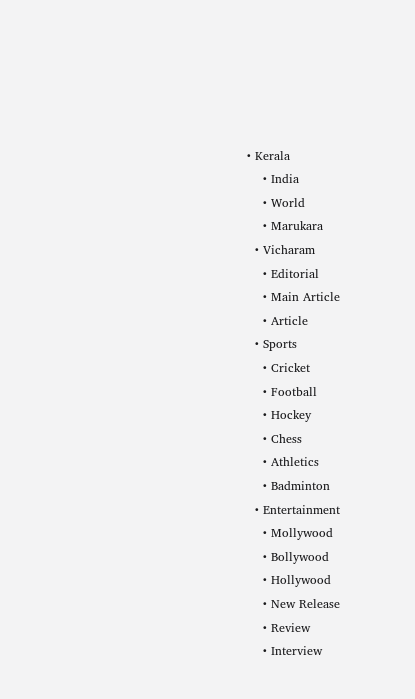• Kerala
    • India
    • World
    • Marukara
  • Vicharam
    • Editorial
    • Main Article
    • Article
  • Sports
    • Cricket
    • Football
    • Hockey
    • Chess
    • Athletics
    • Badminton
  • Entertainment
    • Mollywood
    • Bollywood
    • Hollywood
    • New Release
    • Review
    • Interview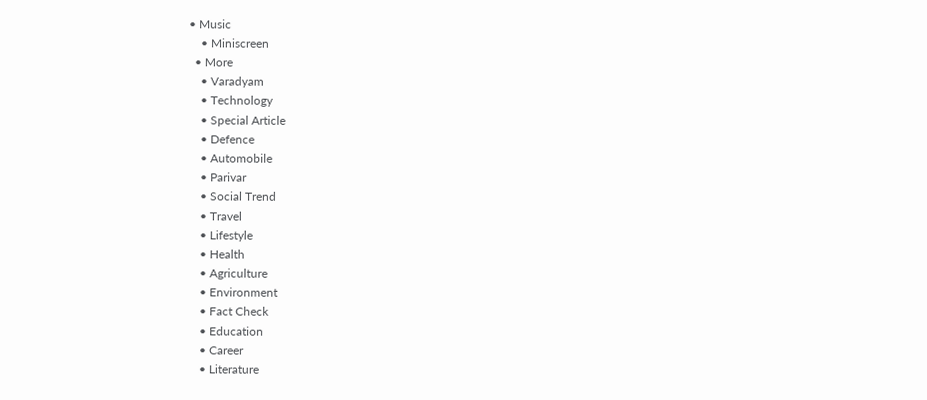• Music
    • Miniscreen
  • More
    • Varadyam
    • Technology
    • Special Article
    • Defence
    • Automobile
    • Parivar
    • Social Trend
    • Travel
    • Lifestyle
    • Health
    • Agriculture
    • Environment
    • Fact Check
    • Education
    • Career
    • Literature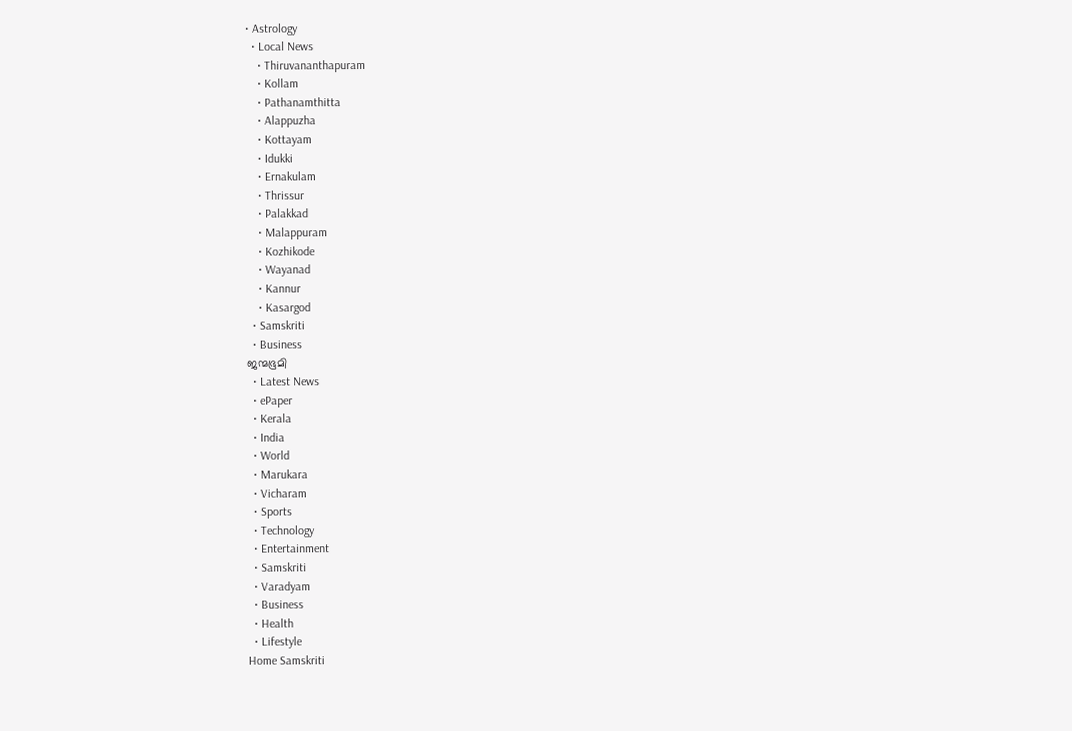• Astrology
  • Local News
    • Thiruvananthapuram
    • Kollam
    • Pathanamthitta
    • Alappuzha
    • Kottayam
    • Idukki
    • Ernakulam
    • Thrissur
    • Palakkad
    • Malappuram
    • Kozhikode
    • Wayanad
    • Kannur
    • Kasargod
  • Samskriti
  • Business
ജന്മഭൂമി
  • Latest News
  • ePaper
  • Kerala
  • India
  • World
  • Marukara
  • Vicharam
  • Sports
  • Technology
  • Entertainment
  • Samskriti
  • Varadyam
  • Business
  • Health
  • Lifestyle
Home Samskriti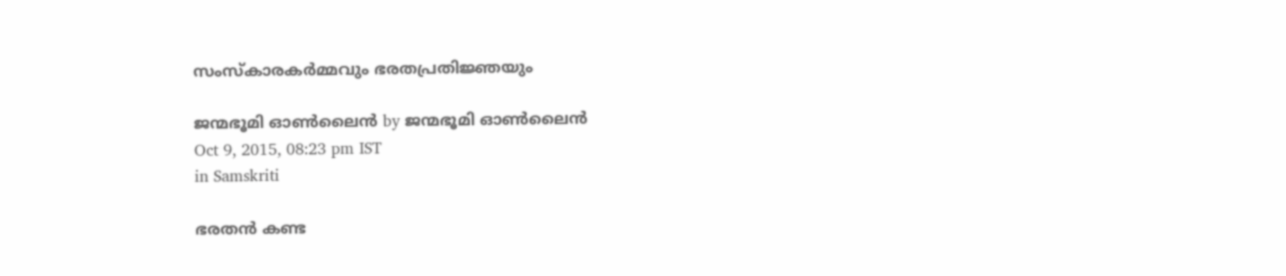സംസ്‌കാരകര്‍മ്മവും ഭരതപ്രതിജ്ഞയും

ജന്മഭൂമി ഓണ്‍ലൈന്‍ by ജന്മഭൂമി ഓണ്‍ലൈന്‍
Oct 9, 2015, 08:23 pm IST
in Samskriti

ഭരതന്‍ കണ്ട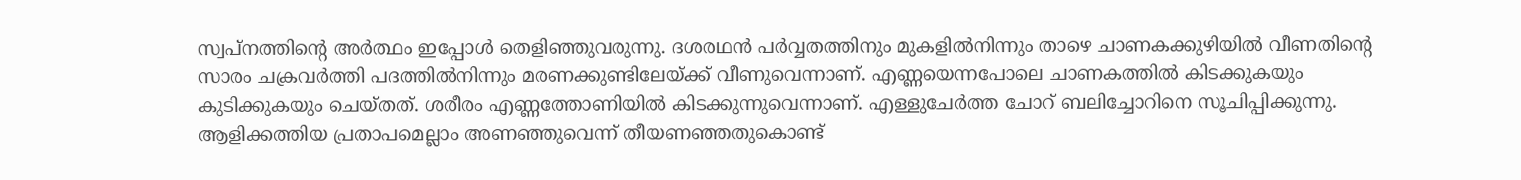സ്വപ്‌നത്തിന്റെ അര്‍ത്ഥം ഇപ്പോള്‍ തെളിഞ്ഞുവരുന്നു. ദശരഥന്‍ പര്‍വ്വതത്തിനും മുകളില്‍നിന്നും താഴെ ചാണകക്കുഴിയില്‍ വീണതിന്റെ സാരം ചക്രവര്‍ത്തി പദത്തില്‍നിന്നും മരണക്കുണ്ടിലേയ്‌ക്ക് വീണുവെന്നാണ്. എണ്ണയെന്നപോലെ ചാണകത്തില്‍ കിടക്കുകയും കുടിക്കുകയും ചെയ്തത്. ശരീരം എണ്ണത്തോണിയില്‍ കിടക്കുന്നുവെന്നാണ്. എള്ളുചേര്‍ത്ത ചോറ് ബലിച്ചോറിനെ സൂചിപ്പിക്കുന്നു. ആളിക്കത്തിയ പ്രതാപമെല്ലാം അണഞ്ഞുവെന്ന് തീയണഞ്ഞതുകൊണ്ട്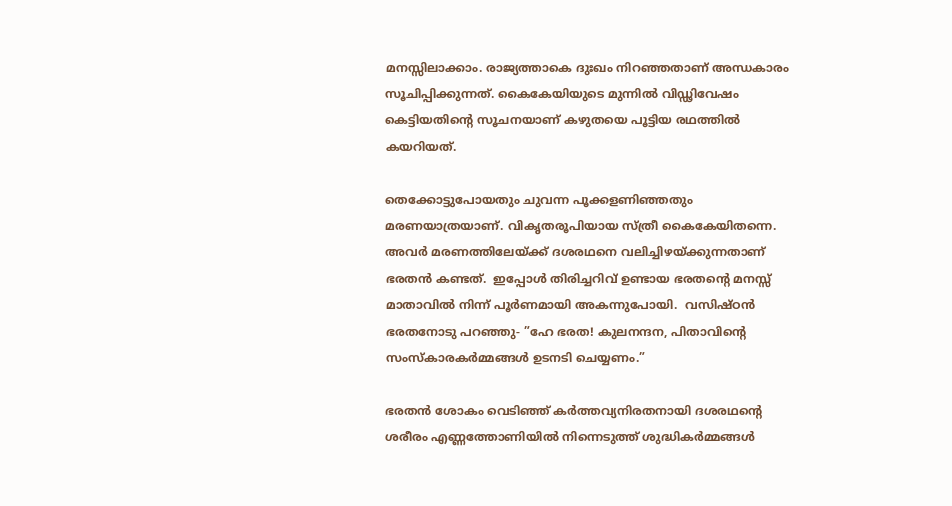മനസ്സിലാക്കാം. രാജ്യത്താകെ ദുഃഖം നിറഞ്ഞതാണ് അന്ധകാരം സൂചിപ്പിക്കുന്നത്. കൈകേയിയുടെ മുന്നില്‍ വിഡ്ഢിവേഷം കെട്ടിയതിന്റെ സൂചനയാണ് കഴുതയെ പൂട്ടിയ രഥത്തില്‍ കയറിയത്.

തെക്കോട്ടുപോയതും ചുവന്ന പൂക്കളണിഞ്ഞതും മരണയാത്രയാണ്. വികൃതരൂപിയായ സ്ത്രീ കൈകേയിതന്നെ. അവര്‍ മരണത്തിലേയ്‌ക്ക് ദശരഥനെ വലിച്ചിഴയ്‌ക്കുന്നതാണ് ഭരതന്‍ കണ്ടത്.  ഇപ്പോള്‍ തിരിച്ചറിവ് ഉണ്ടായ ഭരതന്റെ മനസ്സ് മാതാവില്‍ നിന്ന് പൂര്‍ണമായി അകന്നുപോയി.  വസിഷ്ഠന്‍ ഭരതനോടു പറഞ്ഞു- ”ഹേ ഭരത! കുലനന്ദന, പിതാവിന്റെ സംസ്‌കാരകര്‍മ്മങ്ങള്‍ ഉടനടി ചെയ്യണം.”

ഭരതന്‍ ശോകം വെടിഞ്ഞ് കര്‍ത്തവ്യനിരതനായി ദശരഥന്റെ ശരീരം എണ്ണത്തോണിയില്‍ നിന്നെടുത്ത് ശുദ്ധികര്‍മ്മങ്ങള്‍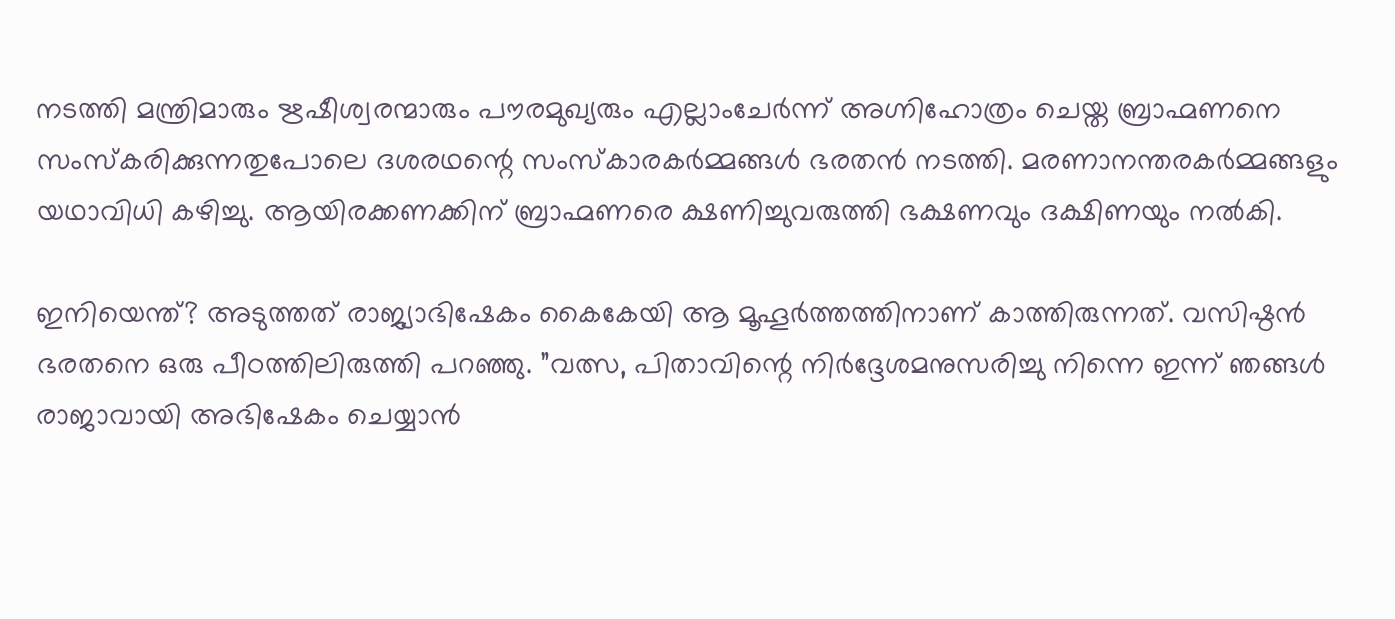നടത്തി മന്ത്രിമാരും ഋഷീശ്വരന്മാരും പൗരമുഖ്യരും എല്ലാംചേര്‍ന്ന് അഗ്നിഹോത്രം ചെയ്ത ബ്രാഹ്മണനെ സംസ്‌കരിക്കുന്നതുപോലെ ദശരഥന്റെ സംസ്‌കാരകര്‍മ്മങ്ങള്‍ ഭരതന്‍ നടത്തി. മരണാനന്തരകര്‍മ്മങ്ങളും യഥാവിധി കഴിച്ചു. ആയിരക്കണക്കിന് ബ്രാഹ്മണരെ ക്ഷണിച്ചുവരുത്തി ഭക്ഷണവും ദക്ഷിണയും നല്‍കി.

ഇനിയെന്ത്? അടുത്തത് രാജ്യാഭിഷേകം കൈകേയി ആ മൂഹൂര്‍ത്തത്തിനാണ് കാത്തിരുന്നത്. വസിഷ്ഠന്‍ ഭരതനെ ഒരു പീഠത്തിലിരുത്തി പറഞ്ഞു. ”വത്സ, പിതാവിന്റെ നിര്‍ദ്ദേശമനുസരിച്ചു നിന്നെ ഇന്ന് ഞങ്ങള്‍ രാജാവായി അഭിഷേകം ചെയ്യാന്‍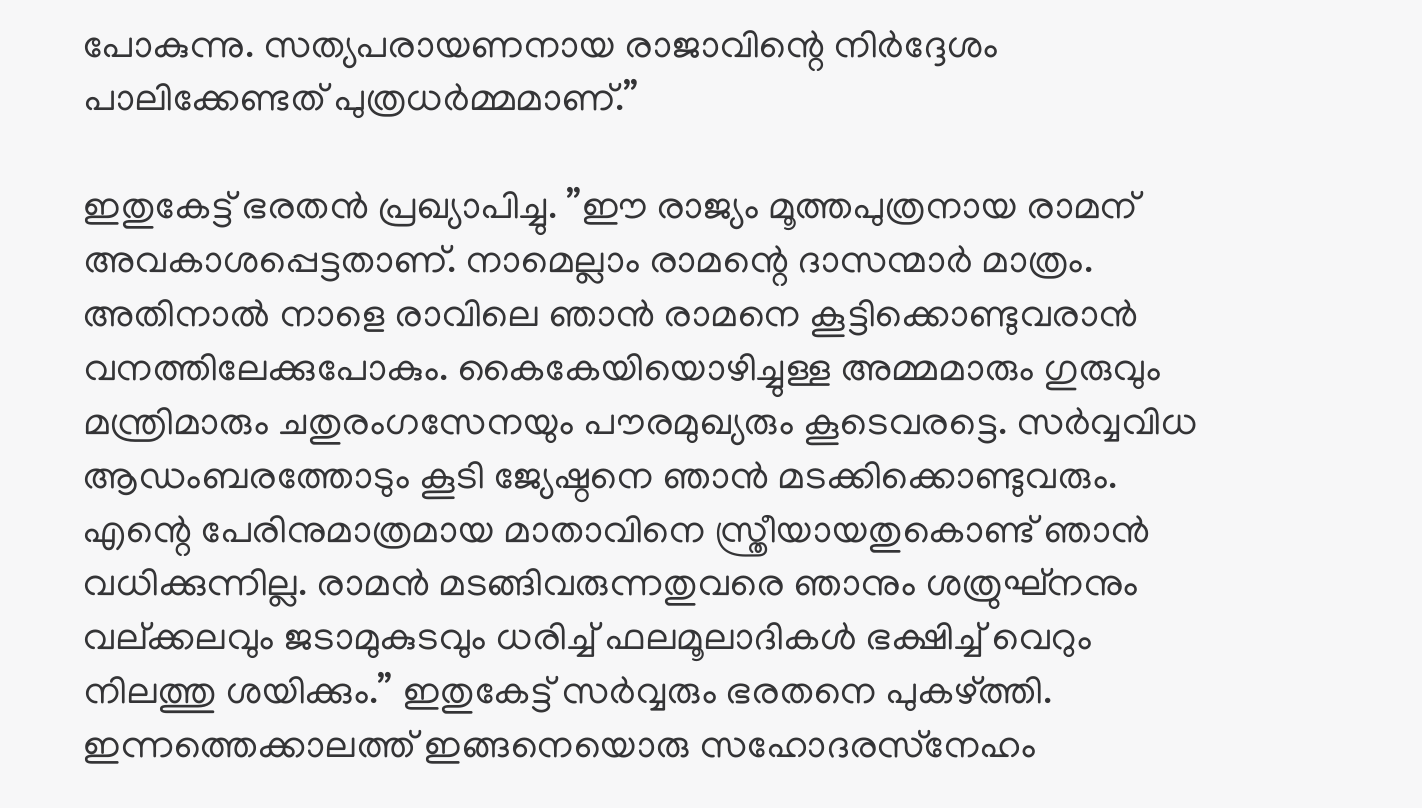പോകുന്നു. സത്യപരായണനായ രാജാവിന്റെ നിര്‍ദ്ദേശം പാലിക്കേണ്ടത് പുത്രധര്‍മ്മമാണ്.”

ഇതുകേട്ട് ഭരതന്‍ പ്രഖ്യാപിച്ചു. ”ഈ രാജ്യം മൂത്തപുത്രനായ രാമന് അവകാശപ്പെട്ടതാണ്. നാമെല്ലാം രാമന്റെ ദാസന്മാര്‍ മാത്രം. അതിനാല്‍ നാളെ രാവിലെ ഞാന്‍ രാമനെ കൂട്ടിക്കൊണ്ടുവരാന്‍ വനത്തിലേക്കുപോകും. കൈകേയിയൊഴിച്ചുള്ള അമ്മമാരും ഗുരുവും മന്ത്രിമാരും ചതുരംഗസേനയും പൗരമുഖ്യരും കൂടെവരട്ടെ. സര്‍വ്വവിധ ആഡംബരത്തോടും കൂടി ജ്യേഷ്ഠനെ ഞാന്‍ മടക്കിക്കൊണ്ടുവരും. എന്റെ പേരിനുമാത്രമായ മാതാവിനെ സ്ത്രീയായതുകൊണ്ട് ഞാന്‍ വധിക്കുന്നില്ല. രാമന്‍ മടങ്ങിവരുന്നതുവരെ ഞാനും ശത്രുഘ്‌നനും വല്ക്കലവും ജടാമുകുടവും ധരിച്ച് ഫലമൂലാദികള്‍ ഭക്ഷിച്ച് വെറും നിലത്തു ശയിക്കും.” ഇതുകേട്ട് സര്‍വ്വരും ഭരതനെ പുകഴ്‌ത്തി. ഇന്നത്തെക്കാലത്ത് ഇങ്ങനെയൊരു സഹോദരസ്‌നേഹം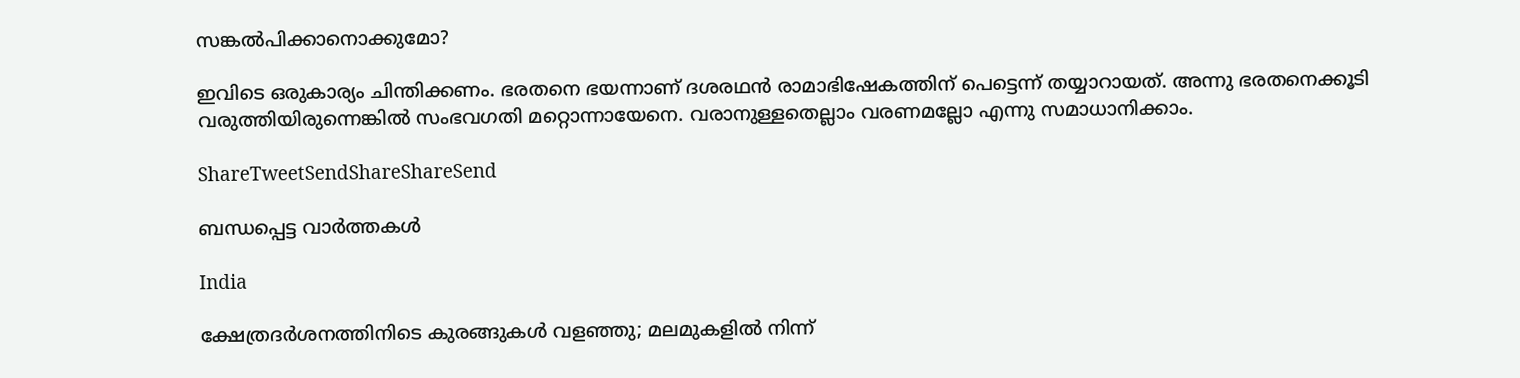സങ്കല്‍പിക്കാനൊക്കുമോ?

ഇവിടെ ഒരുകാര്യം ചിന്തിക്കണം. ഭരതനെ ഭയന്നാണ് ദശരഥന്‍ രാമാഭിഷേകത്തിന് പെട്ടെന്ന് തയ്യാറായത്. അന്നു ഭരതനെക്കൂടി വരുത്തിയിരുന്നെങ്കില്‍ സംഭവഗതി മറ്റൊന്നായേനെ. വരാനുള്ളതെല്ലാം വരണമല്ലോ എന്നു സമാധാനിക്കാം.

ShareTweetSendShareShareSend

ബന്ധപ്പെട്ട വാര്‍ത്തകള്‍

India

ക്ഷേത്രദർശനത്തിനിടെ കുരങ്ങുകൾ വളഞ്ഞു; മലമുകളിൽ നിന്ന്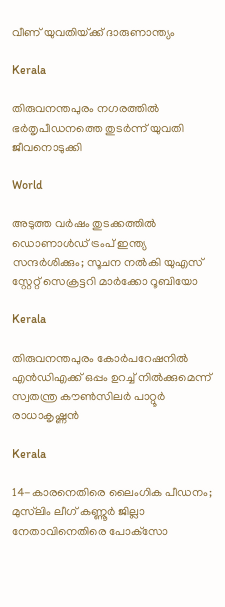വീണ് യുവതിയ്‌ക്ക് ദാരുണാന്ത്യം

Kerala

തിരുവനന്തപുരം നഗരത്തില്‍ ഭര്‍തൃപീഡനത്തെ തുടര്‍ന്ന് യുവതി ജീവനൊടുക്കി

World

അടുത്ത വര്‍ഷം തുടക്കത്തിൽ ഡൊണാള്‍ഡ് ട്രംപ് ഇന്ത്യ സന്ദര്‍ശിക്കും; സൂചന നൽകി യുഎസ് സ്റ്റേറ്റ് സെക്രട്ടറി മാര്‍ക്കോ റൂബിയോ

Kerala

തിരുവനന്തപുരം കോര്‍പറേഷനില്‍ എന്‍ഡിഎക്ക് ഒപ്പം ഉറച്ച് നില്‍ക്കുമെന്ന് സ്വതന്ത്ര കൗണ്‍സിലര്‍ പാറ്റൂര്‍ രാധാകൃഷ്ണന്‍

Kerala

14-കാരനെതിരെ ലൈംഗിക പീഡനം; മുസ്‌ലിം ലീഗ് കണ്ണൂർ ജില്ലാ നേതാവിനെതിരെ പോക്‌സോ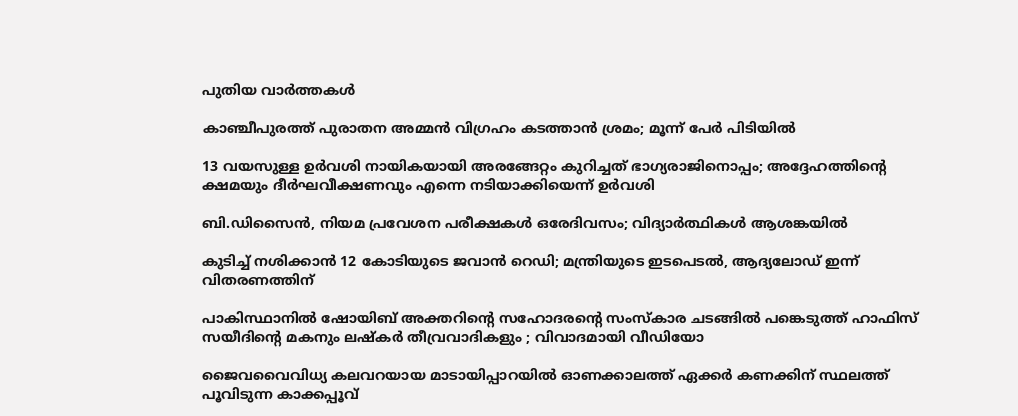പുതിയ വാര്‍ത്തകള്‍

കാഞ്ചീപുരത്ത് പുരാതന അമ്മൻ വിഗ്രഹം കടത്താൻ ശ്രമം; മൂന്ന് പേർ പിടിയിൽ

13 വയസുള്ള ഉർവശി നായികയായി അരങ്ങേറ്റം കുറിച്ചത് ഭാഗ്യരാജിനൊപ്പം; അദ്ദേഹത്തിന്റെ ക്ഷമയും ദീർഘവീക്ഷണവും എന്നെ നടിയാക്കിയെന്ന് ഉർവശി

ബി.ഡിസൈന്‍, നിയമ പ്രവേശന പരീക്ഷകള്‍ ഒരേദിവസം; വിദ്യാര്‍ത്ഥികള്‍ ആശങ്കയില്‍

കുടിച്ച് നശിക്കാന്‍ 12 കോടിയുടെ ജവാന്‍ റെഡി; മന്ത്രിയുടെ ഇടപെടല്‍, ആദ്യലോഡ് ഇന്ന് വിതരണത്തിന്

പാകിസ്ഥാനിൽ ഷോയിബ് അക്തറിന്റെ സഹോദരന്റെ സംസ്കാര ചടങ്ങിൽ പങ്കെടുത്ത് ഹാഫിസ് സയീദിന്റെ മകനും ലഷ്കർ തീവ്രവാദികളും ; വിവാദമായി വീഡിയോ

ജൈവവൈവിധ്യ കലവറയായ മാടായിപ്പാറയില്‍ ഓണക്കാലത്ത് ഏക്കര്‍ കണക്കിന് സ്ഥലത്ത് പൂവിടുന്ന കാക്കപ്പൂവ്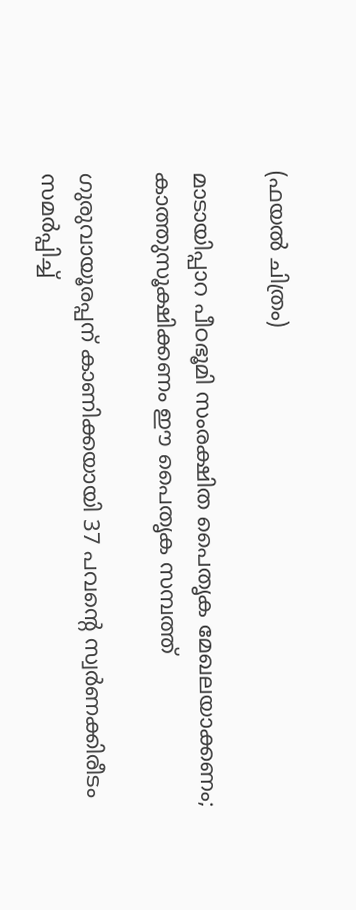(ഫയല്‍ ചിത്രം)

മാടായിപ്പാറ പീഠഭൂമി സംരക്ഷിത പൈതൃക മേഖലയാക്കണം; കാത്തുസൂക്ഷിക്കണം ഈ പൈതൃക സമ്പത്ത്

ഗുരുവായൂരപ്പന് കാണിക്കയായി 37 പവന്റെ സ്വർണക്കിരീടം സമർപ്പിച്ച്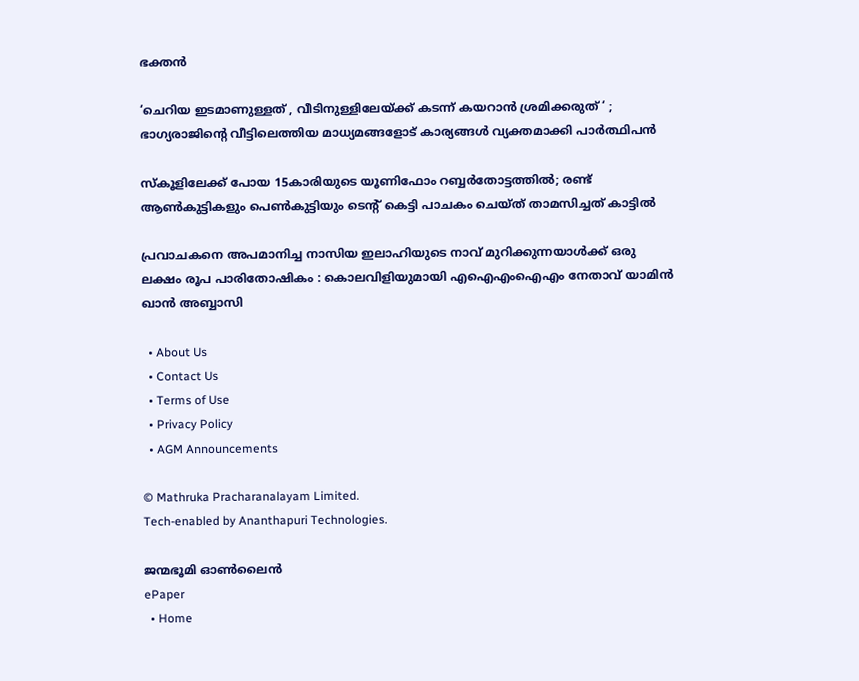ഭക്തൻ

‘ചെറിയ ഇടമാണുള്ളത് , വീടിനുള്ളിലേയ്‌ക്ക് കടന്ന് കയറാൻ ശ്രമിക്കരുത് ‘ ; ഭാഗ്യരാജിന്റെ വീട്ടിലെത്തിയ മാധ്യമങ്ങളോട് കാര്യങ്ങൾ വ്യക്തമാക്കി പാർത്ഥിപൻ

സ്കൂളിലേക്ക് പോയ 15കാരിയുടെ യൂണിഫോം റബ്ബർതോട്ടത്തിൽ; രണ്ട് ആൺകുട്ടികളും പെൺകുട്ടിയും ടെന്റ് കെട്ടി പാചകം ചെയ്ത് താമസിച്ചത് കാട്ടിൽ

പ്രവാചകനെ അപമാനിച്ച നാസിയ ഇലാഹിയുടെ നാവ് മുറിക്കുന്നയാൾക്ക് ഒരു ലക്ഷം രൂപ പാരിതോഷികം : കൊലവിളിയുമായി എഐഎംഐഎം നേതാവ് യാമിൻ ഖാൻ അബ്ബാസി

  • About Us
  • Contact Us
  • Terms of Use
  • Privacy Policy
  • AGM Announcements

© Mathruka Pracharanalayam Limited.
Tech-enabled by Ananthapuri Technologies.

ജന്മഭൂമി ഓണ്‍ലൈന്‍
ePaper
  • Home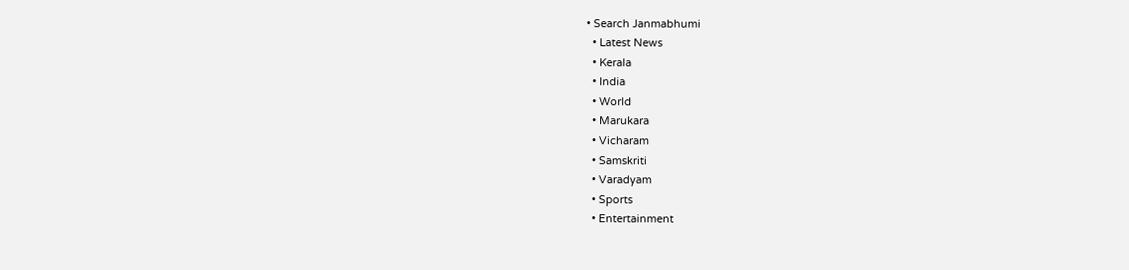• Search Janmabhumi
  • Latest News
  • Kerala
  • India
  • World
  • Marukara
  • Vicharam
  • Samskriti
  • Varadyam
  • Sports
  • Entertainment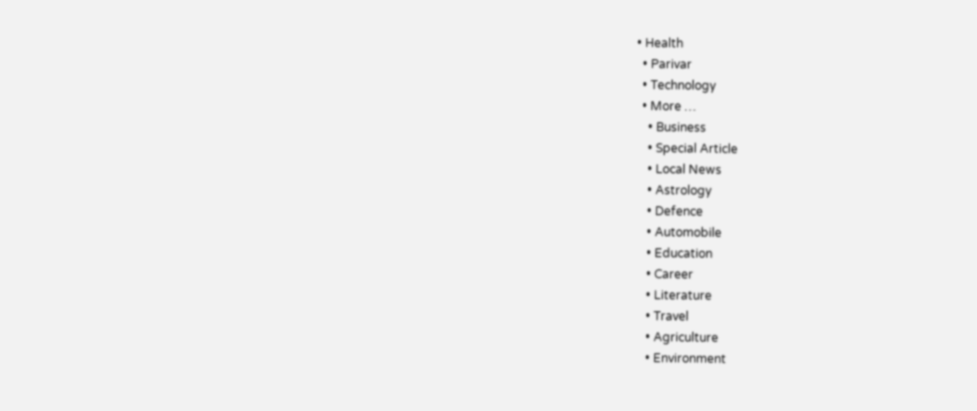• Health
  • Parivar
  • Technology
  • More …
    • Business
    • Special Article
    • Local News
    • Astrology
    • Defence
    • Automobile
    • Education
    • Career
    • Literature
    • Travel
    • Agriculture
    • Environment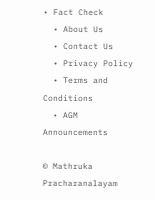• Fact Check
  • About Us
  • Contact Us
  • Privacy Policy
  • Terms and Conditions
  • AGM Announcements

© Mathruka Pracharanalayam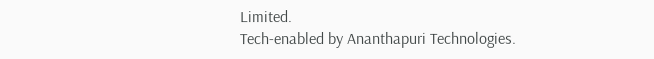Limited.
Tech-enabled by Ananthapuri Technologies.